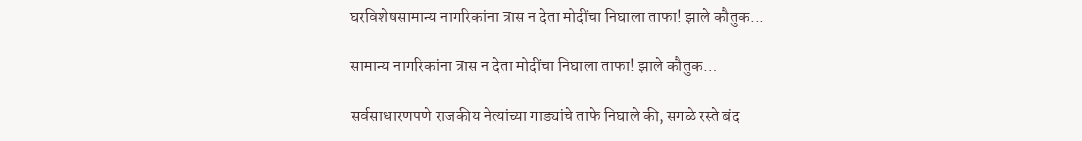घरविशेषसामान्य नागरिकांना त्रास न देता मोदींचा निघाला ताफा! झाले कौतुक...

सामान्य नागरिकांना त्रास न देता मोदींचा निघाला ताफा! झाले कौतुक…

सर्वसाधारणपणे राजकीय नेत्यांच्या गाड्यांचे ताफे निघाले की, सगळे रस्ते बंद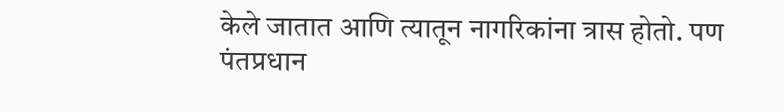केले जातात आणि त्यातून नागरिकांना त्रास होतो. पण पंतप्रधान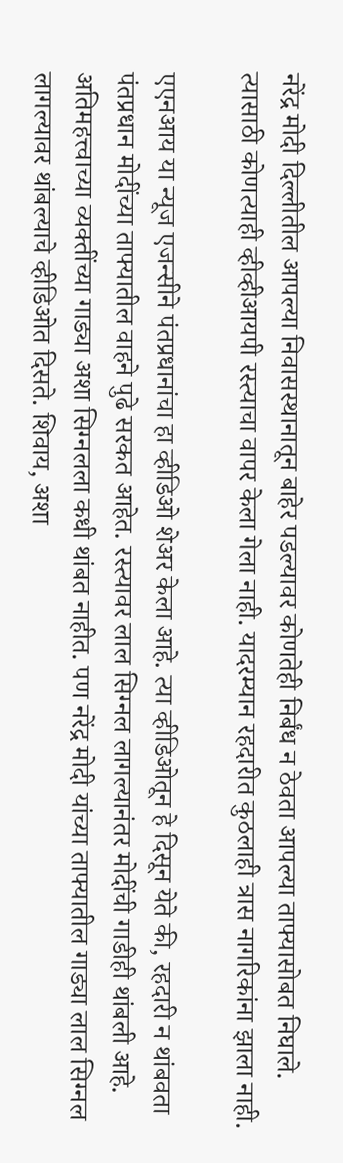नरेंद्र मोदी दिल्लीतील आपल्या निवासस्थानातून बाहेर पडल्यावर कोणतेही निर्बंध न ठेवता आपल्या ताफ्यासोबत निघाले. त्यासाठी कोणत्याही व्हीव्हीआयपी रस्त्याचा वापर केला गेला नाही. यादरम्यान रहदारीत कुठलाही त्रास नागरिकांना झाला नाही.

एएनआय या न्यूज एजन्सीने पंतप्रधानांचा हा व्हीडिओ शेअर केला आहे. त्या व्हीडिओतून हे दिसून येते की, रहदारी न थांबवता पंतप्रधान मोदींच्या ताफ्यातील वाहने पुढे सरकत आहेत. रस्त्यावर लाल सिग्नल लागल्यानंतर मोदींची गाडीही थांबली आहे. अतिमहत्त्वाच्या व्यक्तींच्या गाड्या अशा सिग्नलला कधी थांबत नाहीत. पण नरेंद्र मोदी यांच्या ताफ्यातील गाड्या लाल सिग्नल लागल्यावर थांबल्याचे व्हीडिओत दिसते. शिवाय, अशा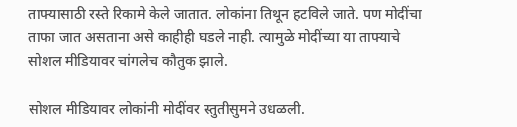ताफ्यासाठी रस्ते रिकामे केले जातात. लोकांना तिथून हटविले जाते. पण मोदींचा ताफा जात असताना असे काहीही घडले नाही. त्यामुळे मोदींच्या या ताफ्याचे सोशल मीडियावर चांगलेच कौतुक झाले.

सोशल मीडियावर लोकांनी मोदींवर स्तुतीसुमने उधळली.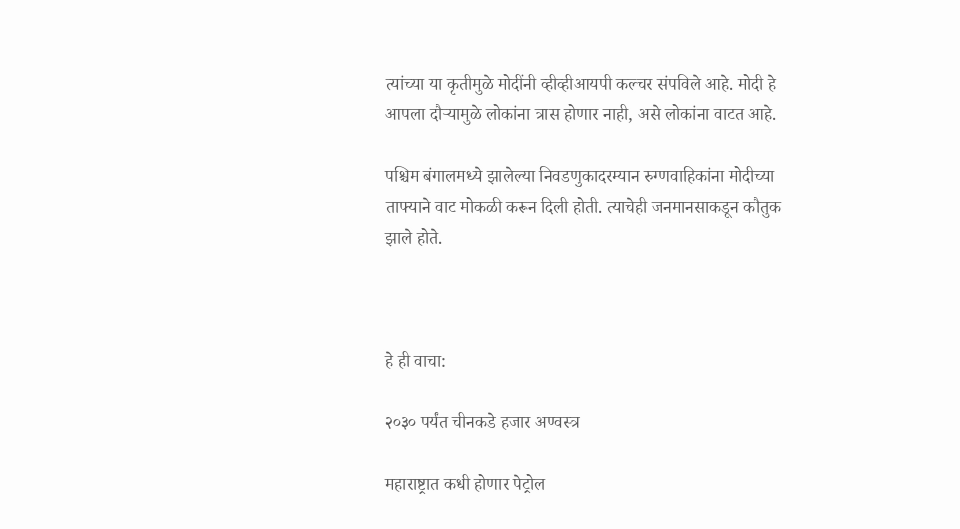त्यांच्या या कृतीमुळे मोदींनी व्हीव्हीआयपी कल्चर संपविले आहे. मोदी हे आपला दौऱ्यामुळे लोकांना त्रास होणार नाही, असे लोकांना वाटत आहे.

पश्चिम बंगालमध्ये झालेल्या निवडणुकादरम्यान रुग्णवाहिकांना मोदीच्या ताफ्याने वाट मोकळी करून दिली होती. त्याचेही जनमानसाकडून कौतुक झाले होते.



हे ही वाचा:

२०३० पर्यंत चीनकडे हजार अण्वस्त्र

महाराष्ट्रात कधी होणार पेट्रोल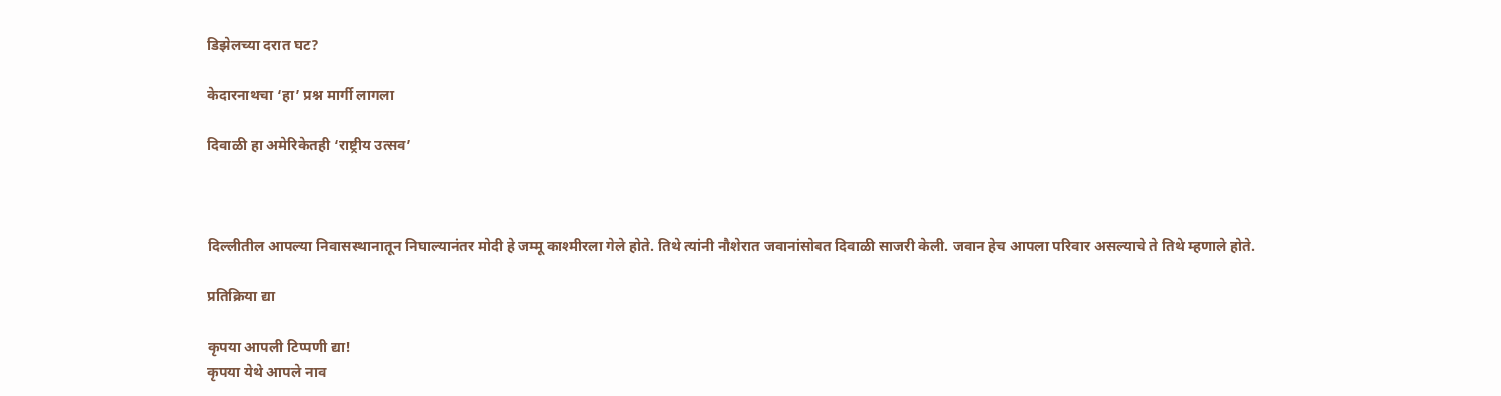डिझेलच्या दरात घट?

केदारनाथचा ‘हा’ प्रश्न मार्गी लागला

दिवाळी हा अमेरिकेतही ‘राष्ट्रीय उत्सव’



दिल्लीतील आपल्या निवासस्थानातून निघाल्यानंतर मोदी हे जम्मू काश्मीरला गेले होते. तिथे त्यांनी नौशेरात जवानांसोबत दिवाळी साजरी केली. जवान हेच आपला परिवार असल्याचे ते तिथे म्हणाले होते.

प्रतिक्रिया द्या

कृपया आपली टिप्पणी द्या!
कृपया येथे आपले नाव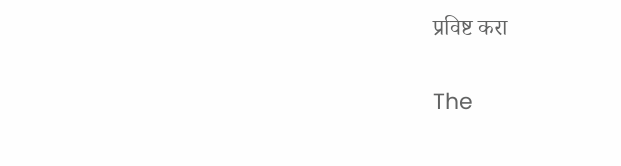प्रविष्ट करा

The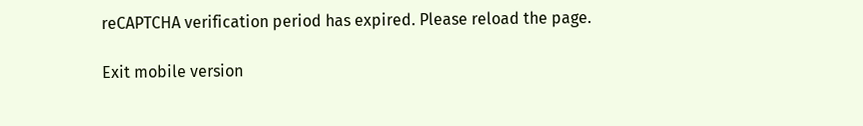reCAPTCHA verification period has expired. Please reload the page.

Exit mobile version